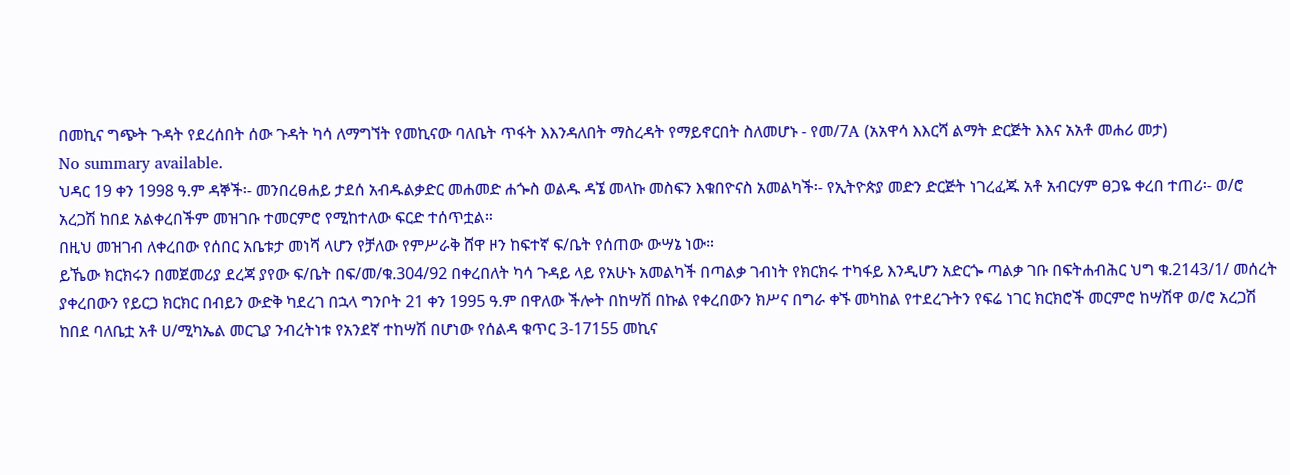በመኪና ግጭት ጉዳት የደረሰበት ሰው ጉዳት ካሳ ለማግኘት የመኪናው ባለቤት ጥፋት እእንዳለበት ማስረዳት የማይኖርበት ስለመሆኑ - የመ/7A (አአዋሳ እእርሻ ልማት ድርጅት እእና አአቶ መሐሪ መታ)
No summary available.
ህዳር 19 ቀን 1998 ዓ.ም ዳኞች፡- መንበረፀሐይ ታደሰ አብዱልቃድር መሐመድ ሐጐስ ወልዱ ዳኜ መላኩ መስፍን እቁበዮናስ አመልካች፡- የኢትዮጵያ መድን ድርጅት ነገረፈጁ አቶ አብርሃም ፀጋዬ ቀረበ ተጠሪ፡- ወ/ሮ አረጋሽ ከበደ አልቀረበችም መዝገቡ ተመርምሮ የሚከተለው ፍርድ ተሰጥቷል።
በዚህ መዝገብ ለቀረበው የሰበር አቤቱታ መነሻ ላሆን የቻለው የምሥራቅ ሸዋ ዞን ከፍተኛ ፍ/ቤት የሰጠው ውሣኔ ነው።
ይኼው ክርክሩን በመጀመሪያ ደረጃ ያየው ፍ/ቤት በፍ/መ/ቁ.304/92 በቀረበለት ካሳ ጉዳይ ላይ የአሁኑ አመልካች በጣልቃ ገብነት የክርክሩ ተካፋይ እንዲሆን አድርጐ ጣልቃ ገቡ በፍትሐብሕር ህግ ቁ.2143/1/ መሰረት ያቀረበውን የይርጋ ክርክር በብይን ውድቅ ካደረገ በኋላ ግንቦት 21 ቀን 1995 ዓ.ም በዋለው ችሎት በከሣሽ በኩል የቀረበውን ክሥና በግራ ቀኙ መካከል የተደረጉትን የፍሬ ነገር ክርክሮች መርምሮ ከሣሽዋ ወ/ሮ አረጋሽ ከበደ ባለቤቷ አቶ ሀ/ሚካኤል መርጊያ ንብረትነቱ የአንደኛ ተከሣሽ በሆነው የሰልዳ ቁጥር 3-17155 መኪና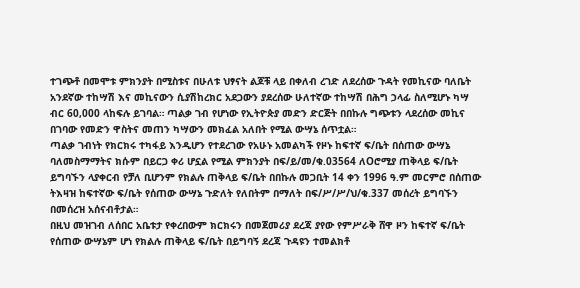ተገጭቶ በመሞቱ ምክንያት በሚስቱና በሁለቱ ህፃናት ልጆቹ ላይ በቀለብ ረገድ ለደረሰው ጉዳት የመኪናው ባለቤት አንደኛው ተከሣሽ እና መኪናውን ሲያሽከረክር አደጋውን ያደረሰው ሁለተኛው ተከሣሽ በሕግ ኃላፊ ስለሚሆኑ ካሣ ብር 60,000 ላከፍሉ ይገባል። ጣልቃ ገብ የሆነው የኢትዮጵያ መድን ድርጅት በበኩሉ ግጭቱን ላደረሰው መኪና በገባው የመድን ዋስትና መጠን ካሣውን መክፈል አለበት የሚል ውሣኔ ሰጥቷል።
ጣልቃ ገብነት የክርክሩ ተካፋይ እንዲሆን የተደረገው የአሁኑ አመልካች የዞኑ ከፍተኛ ፍ/ቤት በሰጠው ውሣኔ ባለመስማማትና ክሱም በይርጋ ቀሪ ሆኗል የሚል ምክንያት በፍ/ይ/መ/ቁ.03564 ለOሮሚያ ጠቅላይ ፍ/ቤት ይግባኙን ላያቀርብ የቻለ ቢሆንም የክልሉ ጠቅላይ ፍ/ቤት በበኩሉ መጋቢት 14 ቀን 1996 ዓ.ም መርምሮ በሰጠው ትእዛዝ ከፍተኛው ፍ/ቤት የሰጠው ውሣኔ ጉድለት የለበትም በማለት በፍ/ሥ/ሥ/ህ/ቁ.337 መሰረት ይግባኙን በመሰረዝ አሰናብቶታል።
በዚህ መዝገብ ለሰበር አቤቱታ የቀረበውም ክርክሩን በመጀመሪያ ደረጃ ያየው የምሥራቅ ሸዋ ዞን ከፍተኛ ፍ/ቤት የሰጠው ውሣኔም ሆነ የክልሉ ጠቅላይ ፍ/ቤት በይግባኝ ደረጃ ጉዳዩን ተመልክቶ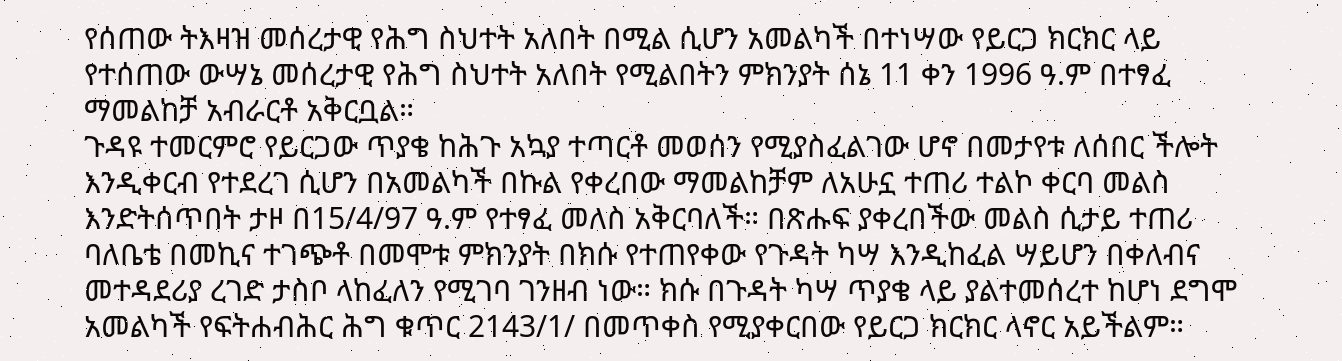የሰጠው ትእዛዝ መሰረታዊ የሕግ ስህተት አለበት በሚል ሲሆን አመልካች በተነሣው የይርጋ ክርክር ላይ የተሰጠው ውሣኔ መሰረታዊ የሕግ ስህተት አለበት የሚልበትን ምክንያት ሰኔ 11 ቀን 1996 ዓ.ም በተፃፈ ማመልከቻ አብራርቶ አቅርቧል።
ጉዳዩ ተመርምሮ የይርጋው ጥያቄ ከሕጉ አኳያ ተጣርቶ መወሰን የሚያስፈልገው ሆኖ በመታየቱ ለሰበር ችሎት እንዲቀርብ የተደረገ ሲሆን በአመልካች በኩል የቀረበው ማመልከቻም ለአሁኗ ተጠሪ ተልኮ ቀርባ መልስ እንድትሰጥበት ታዞ በ15/4/97 ዓ.ም የተፃፈ መለስ አቅርባለች። በጽሑፍ ያቀረበችው መልስ ሲታይ ተጠሪ ባለቤቴ በመኪና ተገጭቶ በመሞቱ ምክንያት በክሱ የተጠየቀው የጉዳት ካሣ እንዲከፈል ሣይሆን በቀለብና መተዳደሪያ ረገድ ታስቦ ላከፈለን የሚገባ ገንዘብ ነው። ክሱ በጉዳት ካሣ ጥያቄ ላይ ያልተመሰረተ ከሆነ ደግሞ አመልካች የፍትሐብሕር ሕግ ቁጥር 2143/1/ በመጥቀስ የሚያቀርበው የይርጋ ክርክር ላኖር አይችልም።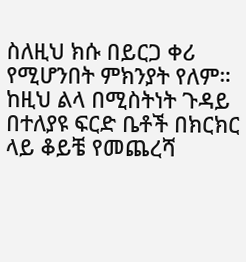ስለዚህ ክሱ በይርጋ ቀሪ የሚሆንበት ምክንያት የለም። ከዚህ ልላ በሚስትነት ጉዳይ በተለያዩ ፍርድ ቤቶች በክርክር ላይ ቆይቼ የመጨረሻ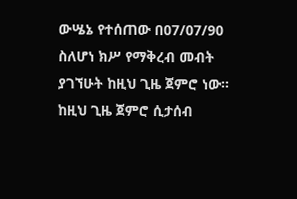ውሤኔ የተሰጠው በ07/07/90 ስለሆነ ክሥ የማቅረብ መብት ያገኘሁት ከዚህ ጊዜ ጀምሮ ነው። ከዚህ ጊዜ ጀምሮ ሲታሰብ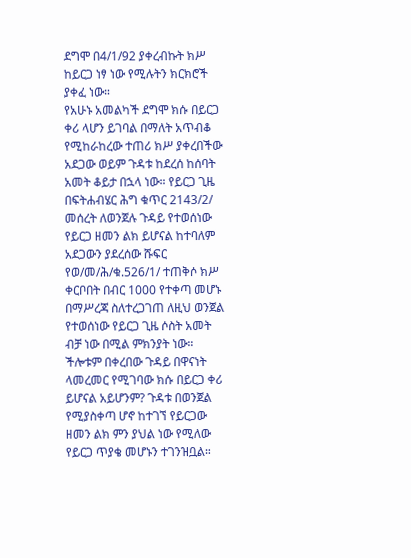ደግሞ በ4/1/92 ያቀረብኩት ክሥ ከይርጋ ነፃ ነው የሚሉትን ክርክሮች ያቀፈ ነው።
የአሁኑ አመልካች ደግሞ ክሱ በይርጋ ቀሪ ላሆን ይገባል በማለት አጥብቆ የሚከራከረው ተጠሪ ክሥ ያቀረበችው አደጋው ወይም ጉዳቱ ከደረሰ ከሰባት አመት ቆይታ በኋላ ነው። የይርጋ ጊዜ በፍትሐብሄር ሕግ ቁጥር 2143/2/ መሰረት ለወንጀሉ ጉዳይ የተወሰነው የይርጋ ዘመን ልክ ይሆናል ከተባለም አደጋውን ያደረሰው ሹፍር የወ/መ/ሕ/ቁ.526/1/ ተጠቅሶ ክሥ ቀርቦበት በብር 1000 የተቀጣ መሆኑ በማሥረጃ ስለተረጋገጠ ለዚህ ወንጀል የተወሰነው የይርጋ ጊዜ ሶስት አመት ብቻ ነው በሚል ምክንያት ነው።
ችሎቱም በቀረበው ጉዳይ በዋናነት ላመረመር የሚገባው ክሱ በይርጋ ቀሪ ይሆናል አይሆንም? ጉዳቱ በወንጀል የሚያስቀጣ ሆኖ ከተገኘ የይርጋው ዘመን ልክ ምን ያህል ነው የሚለው የይርጋ ጥያቄ መሆኑን ተገንዝቧል።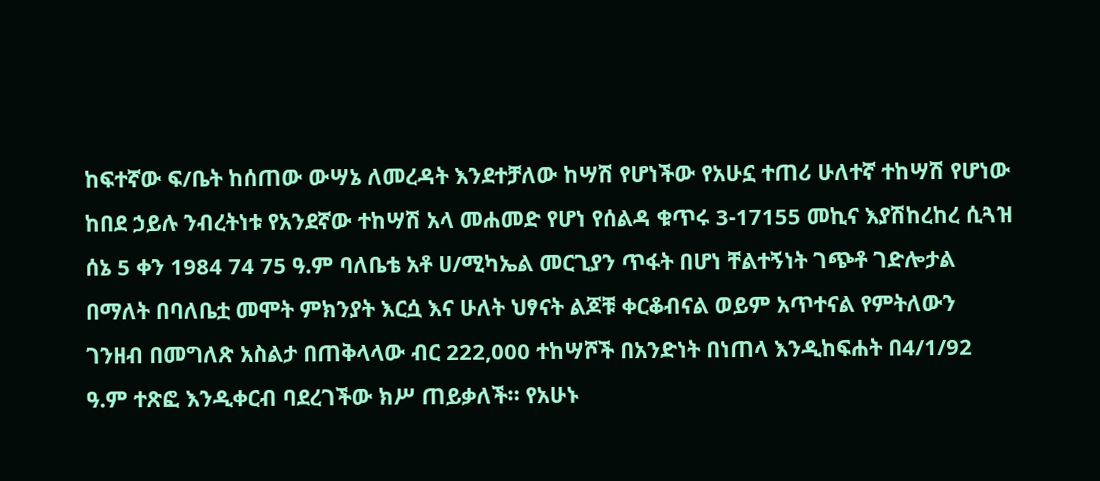ከፍተኛው ፍ/ቤት ከሰጠው ውሣኔ ለመረዳት እንደተቻለው ከሣሽ የሆነችው የአሁኗ ተጠሪ ሁለተኛ ተከሣሽ የሆነው ከበደ ኃይሉ ንብረትነቱ የአንደኛው ተከሣሽ አላ መሐመድ የሆነ የሰልዳ ቁጥሩ 3-17155 መኪና እያሽከረከረ ሲጓዝ ሰኔ 5 ቀን 1984 74 75 ዓ.ም ባለቤቴ አቶ ሀ/ሚካኤል መርጊያን ጥፋት በሆነ ቸልተኝነት ገጭቶ ገድሎታል በማለት በባለቤቷ መሞት ምክንያት እርሷ እና ሁለት ህፃናት ልጆቹ ቀርቆብናል ወይም አጥተናል የምትለውን ገንዘብ በመግለጽ አስልታ በጠቅላላው ብር 222,000 ተከሣሾች በአንድነት በነጠላ እንዲከፍሐት በ4/1/92 ዓ.ም ተጽፎ እንዲቀርብ ባደረገችው ክሥ ጠይቃለች። የአሁኑ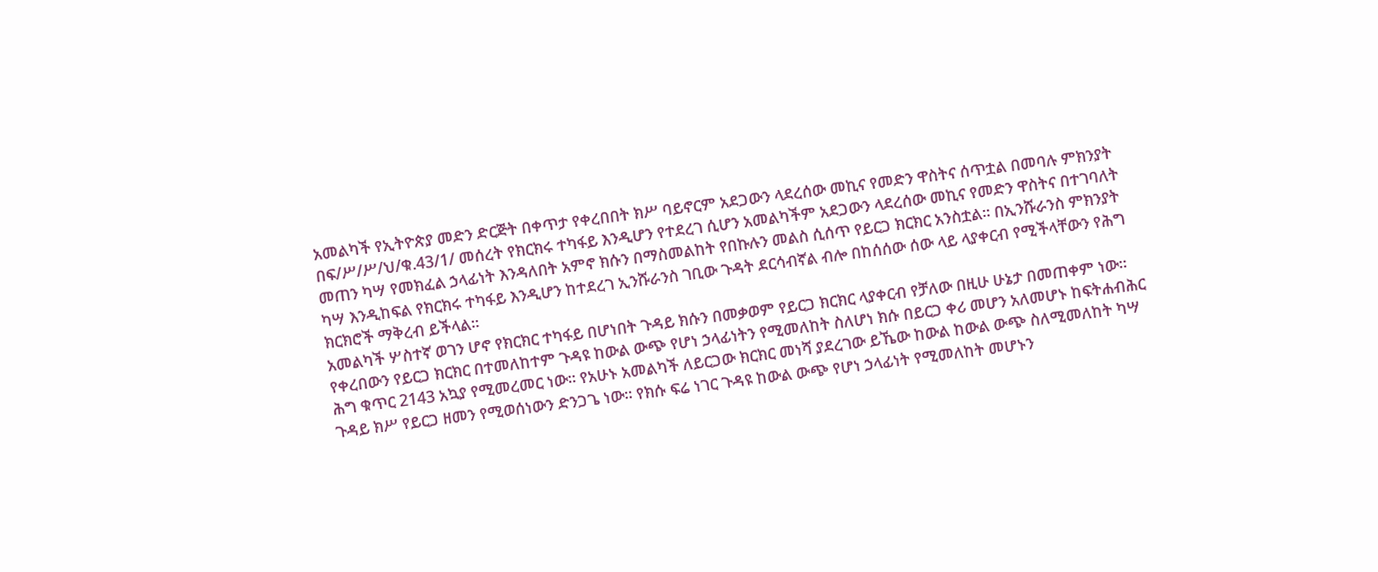አመልካች የኢትዮጵያ መድን ድርጅት በቀጥታ የቀረበበት ክሥ ባይኖርም አደጋውን ላደረሰው መኪና የመድን ዋስትና ሰጥቷል በመባሉ ምክንያት በፍ/ሥ/ሥ/ህ/ቁ.43/1/ መሰረት የክርክሩ ተካፋይ እንዲሆን የተደረገ ሲሆን አመልካችም አደጋውን ላደረሰው መኪና የመድን ዋስትና በተገባለት መጠን ካሣ የመክፈል ኃላፊነት እንዳለበት አምኖ ክሱን በማስመልከት የበኩሉን መልስ ሲሰጥ የይርጋ ክርክር አንስቷል። በኢንሹራንስ ምክንያት ካሣ እንዲከፍል የክርክሩ ተካፋይ እንዲሆን ከተደረገ ኢንሹራንስ ገቢው ጉዳት ደርሳብኛል ብሎ በከሰሰው ሰው ላይ ላያቀርብ የሚችላቸውን የሕግ ክርክሮች ማቅረብ ይችላል።
አመልካች ሦስተኛ ወገን ሆኖ የክርክር ተካፋይ በሆነበት ጉዳይ ክሱን በመቃወም የይርጋ ክርክር ላያቀርብ የቻለው በዚሁ ሁኔታ በመጠቀም ነው።
የቀረበውን የይርጋ ክርክር በተመለከተም ጉዳዩ ከውል ውጭ የሆነ ኃላፊነትን የሚመለከት ስለሆነ ክሱ በይርጋ ቀሪ መሆን አለመሆኑ ከፍትሐብሕር ሕግ ቁጥር 2143 አኳያ የሚመረመር ነው። የአሁኑ አመልካች ለይርጋው ክርክር መነሻ ያደረገው ይኼው ከውል ከውል ውጭ ስለሚመለከት ካሣ ጉዳይ ክሥ የይርጋ ዘመን የሚወሰነውን ድንጋጌ ነው። የክሱ ፍሬ ነገር ጉዳዩ ከውል ውጭ የሆነ ኃላፊነት የሚመለከት መሆኑን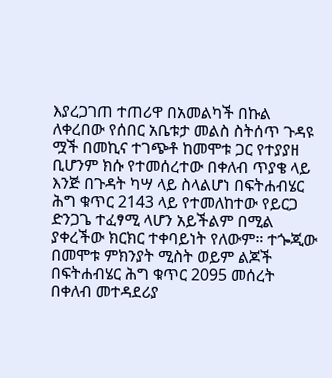እያረጋገጠ ተጠሪዋ በአመልካች በኩል ለቀረበው የሰበር አቤቱታ መልስ ስትሰጥ ጉዳዩ ሟች በመኪና ተገጭቶ ከመሞቱ ጋር የተያያዘ ቢሆንም ክሱ የተመሰረተው በቀለብ ጥያቄ ላይ እንጅ በጉዳት ካሣ ላይ ስላልሆነ በፍትሐብሄር ሕግ ቁጥር 2143 ላይ የተመለከተው የይርጋ ድንጋጌ ተፈፃሚ ላሆን አይችልም በሚል ያቀረችው ክርክር ተቀባይነት የለውም። ተጐጂው በመሞቱ ምክንያት ሚስት ወይም ልጆች በፍትሐብሄር ሕግ ቁጥር 2095 መሰረት በቀለብ መተዳደሪያ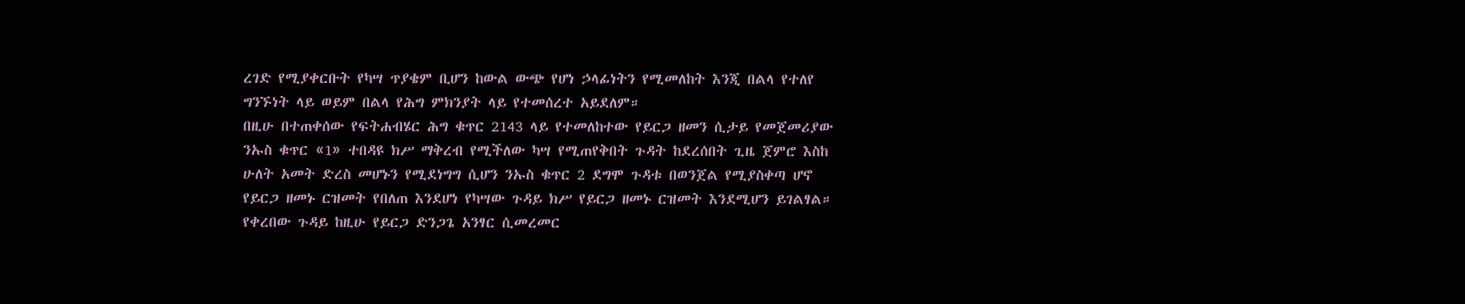ረገድ የሚያቀርቡት የካሣ ጥያቄም ቢሆን ከውል ውጭ የሆነ ኃላፊነትን የሚመለከት እንጂ በልላ የተለየ ግንኙነት ላይ ወይም በልላ የሕግ ምክንያት ላይ የተመሰረተ አይደለም።
በዚሁ በተጠቀሰው የፍትሐብሄር ሕግ ቁጥር 2143 ላይ የተመለከተው የይርጋ ዘመን ሲታይ የመጀመሪያው ንኡስ ቁጥር «1» ተበዳዩ ክሥ ማቅረብ የሚችለው ካሣ የሚጠየቅበት ጉዳት ከደረሰበት ጊዜ ጀምሮ እስከ ሁለት አመት ድረስ መሆኑን የሚደነግግ ሲሆን ንኡስ ቁጥር 2 ደግሞ ጉዳቱ በወንጀል የሚያስቀጣ ሆኖ የይርጋ ዘመኑ ርዝመት የበለጠ እንደሆነ የካሣው ጉዳይ ክሥ የይርጋ ዘመኑ ርዝመት እንደሚሆን ይገልፃል።
የቀረበው ጉዳይ ከዚሁ የይርጋ ድንጋጌ አንፃር ሲመረመር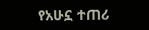የአሁኗ ተጠሪ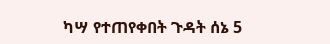ካሣ የተጠየቀበት ጉዳት ሰኔ 5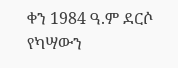ቀን 1984 ዓ.ም ደርሶ የካሣውን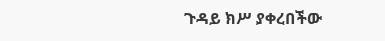ጉዳይ ክሥ ያቀረበችው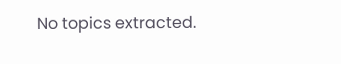No topics extracted.